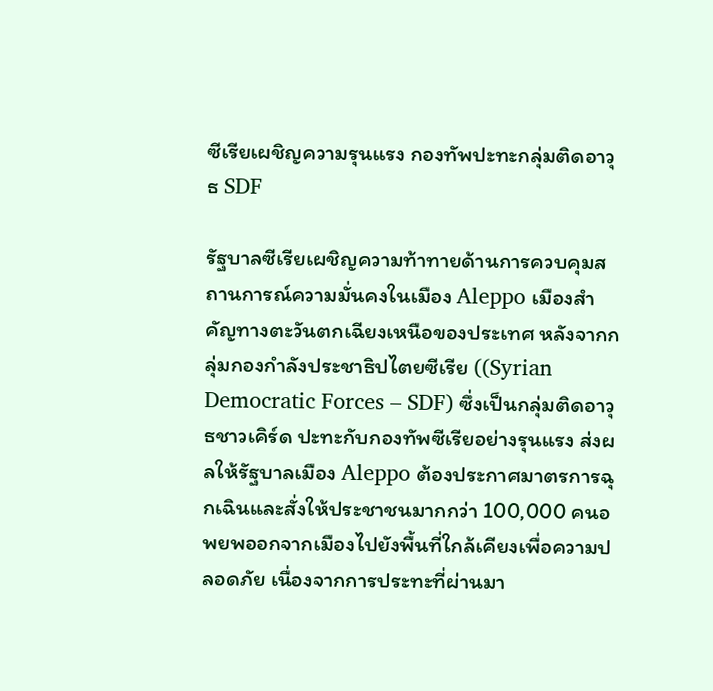ซีเรียเผชิญความรุนแรง กองทัพปะทะกลุ่มติดอาวุธ SDF

รัฐบาลซีเรียเผชิญความท้าทายด้านการควบคุมสถานการณ์ความมั่นคงในเมือง Aleppo เมืองสำคัญทางตะวันตกเฉียงเหนือของประเทศ หลังจากกลุ่มกองกำลังประชาธิปไตยซีเรีย ((Syrian Democratic Forces – SDF) ซึ่งเป็นกลุ่มติดอาวุธชาวเคิร์ด ปะทะกับกองทัพซีเรียอย่างรุนแรง ส่งผลให้รัฐบาลเมือง Aleppo ต้องประกาศมาตรการฉุกเฉินและสั่งให้ประชาชนมากกว่า 100,000 คนอพยพออกจากเมืองไปยังพื้นที่ใกล้เคียงเพื่อความปลอดภัย เนื่องจากการประทะที่ผ่านมา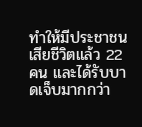ทำให้มีประชาชนเสียชีวิตแล้ว 22 คน และได้รับบาดเจ็บมากกว่า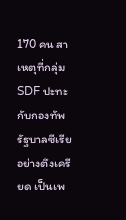170 คน สาเหตุที่กลุ่ม SDF ปะทะกับกองทัพรัฐบาลซีเรียอย่างตึงเครียด เป็นเพ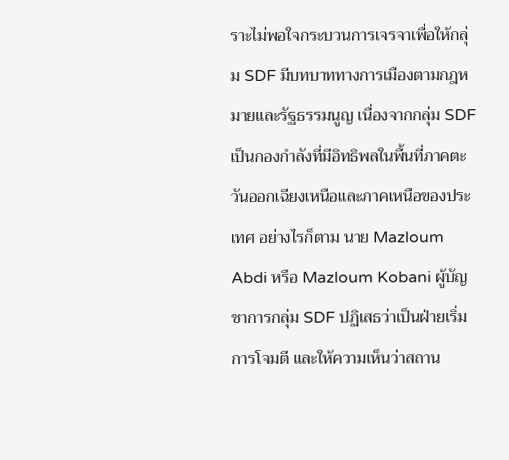ราะไม่พอใจกระบวนการเจรจาเพื่อให้กลุ่ม SDF มีบทบาททางการเมืองตามกฎหมายและรัฐธรรมนูญ เนื่องจากกลุ่ม SDF เป็นกองกำลังที่มีอิทธิพลในพื้นที่ภาคตะวันออกเฉียงเหนือและภาคเหนือของประเทศ อย่างไรก็ตาม นาย Mazloum Abdi หรือ Mazloum Kobani ผู้บัญชาการกลุ่ม SDF ปฏิเสธว่าเป็นฝ่ายเริ่มการโจมตี และให้ความเห็นว่าสถาน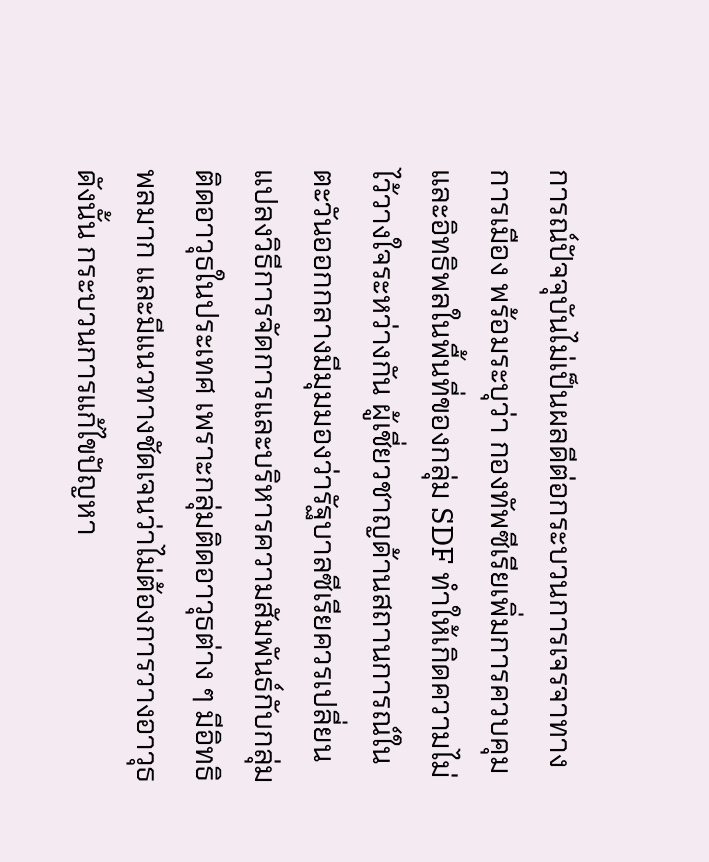การณ์ปัจจุบันไม่เป็นผลดีต่อกระบวนการเจรจาทางการเมือง พร้อมระบุว่า กองทัพซีเรียเพิ่มการควบคุมและอิทธิพลในพื้นที่ของกลุ่ม SDF ทำให้เกิดความไม่ไว้วางใจระหว่างกัน ผู้เชี่ยวชาญด้านสถานการณ์ในตะวันออกกลางมีมุมมองว่ารัฐบาลซีเรียควรเปลี่ยนแปลงวิธีการจัดการและบริหารความสัมพันธ์กับกลุ่มติดอาวุธในประเทศ เพราะกลุ่มติดอาวุธต่าง ๆ มีอิทธิพลมาก และมีแนวทางชัดเจนว่าไม่ต้องการวางอาวุธ ดังนั้น กระบวนการแก้ไขปัญหา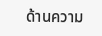ด้านความ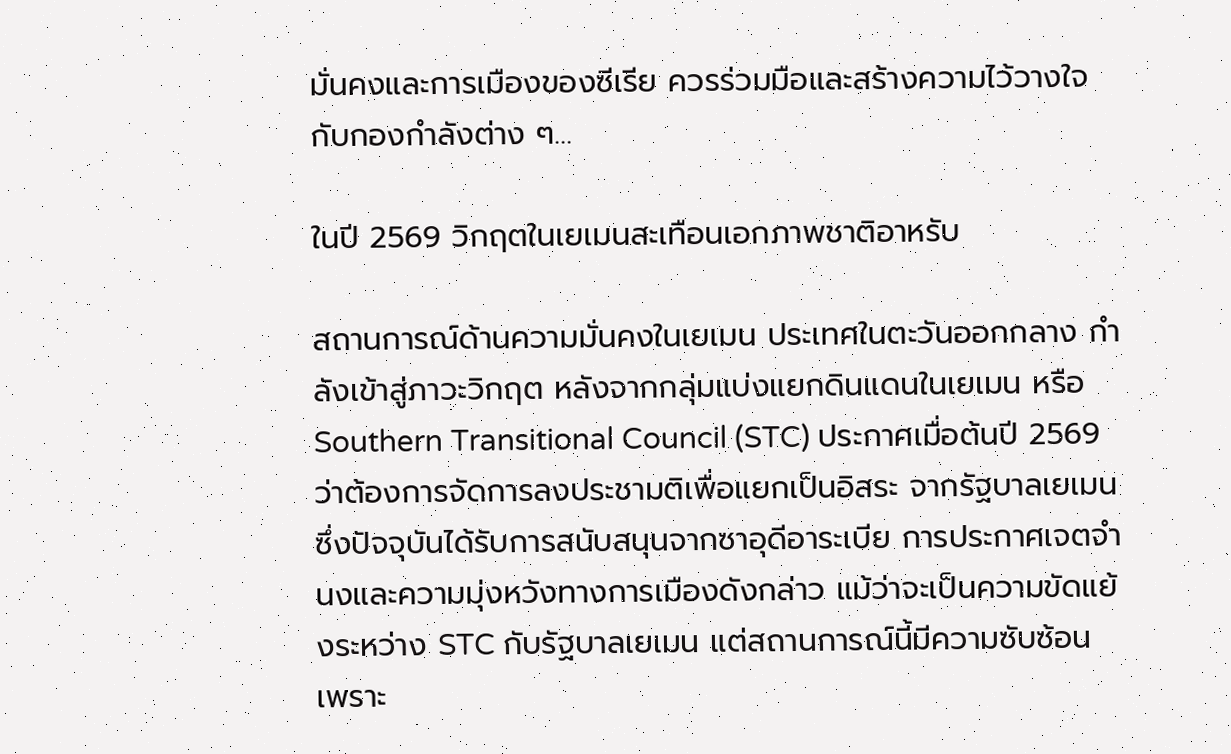มั่นคงและการเมืองของซีเรีย ควรร่วมมือและสร้างความไว้วางใจกับกองกำลังต่าง ๆ…

ในปี 2569 วิกฤตในเยเมนสะเทือนเอกภาพชาติอาหรับ

สถานการณ์ด้านความมั่นคงในเยเมน ประเทศในตะวันออกกลาง กำลังเข้าสู่ภาวะวิกฤต หลังจากกลุ่มแบ่งแยกดินแดนในเยเมน หรือ Southern Transitional Council (STC) ประกาศเมื่อต้นปี 2569 ว่าต้องการจัดการลงประชามติเพื่อแยกเป็นอิสระ จากรัฐบาลเยเมน ซึ่งปัจจุบันได้รับการสนับสนุนจากซาอุดีอาระเบีย การประกาศเจตจำนงและความมุ่งหวังทางการเมืองดังกล่าว แม้ว่าจะเป็นความขัดแย้งระหว่าง STC กับรัฐบาลเยเมน แต่สถานการณ์นี้มีความซับซ้อน เพราะ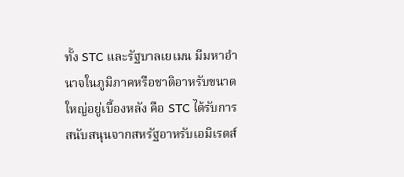ทั้ง STC และรัฐบาลเยเมน มีมหาอำนาจในภูมิภาคหรือชาติอาหรับขนาดใหญ่อยู่เบื้องหลัง คือ STC ได้รับการสนับสนุนจากสหรัฐอาหรับเอมิเรตส์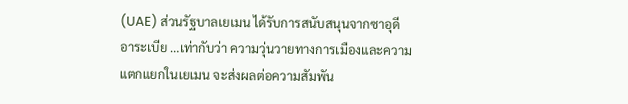(UAE) ส่วนรัฐบาลเยเมน ได้รับการสนับสนุนจากซาอุดีอาระเบีย …เท่ากับว่า ความวุ่นวายทางการเมืองและความแตกแยกในเยเมน จะส่งผลต่อความสัมพัน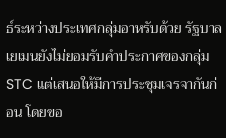ธ์ระหว่างประเทศกลุ่มอาหรับด้วย รัฐบาลเยเมนยังไม่ยอมรับคำประกาศของกลุ่ม STC แต่เสนอให้มีการประชุมเจรจากันก่อน โดยขอ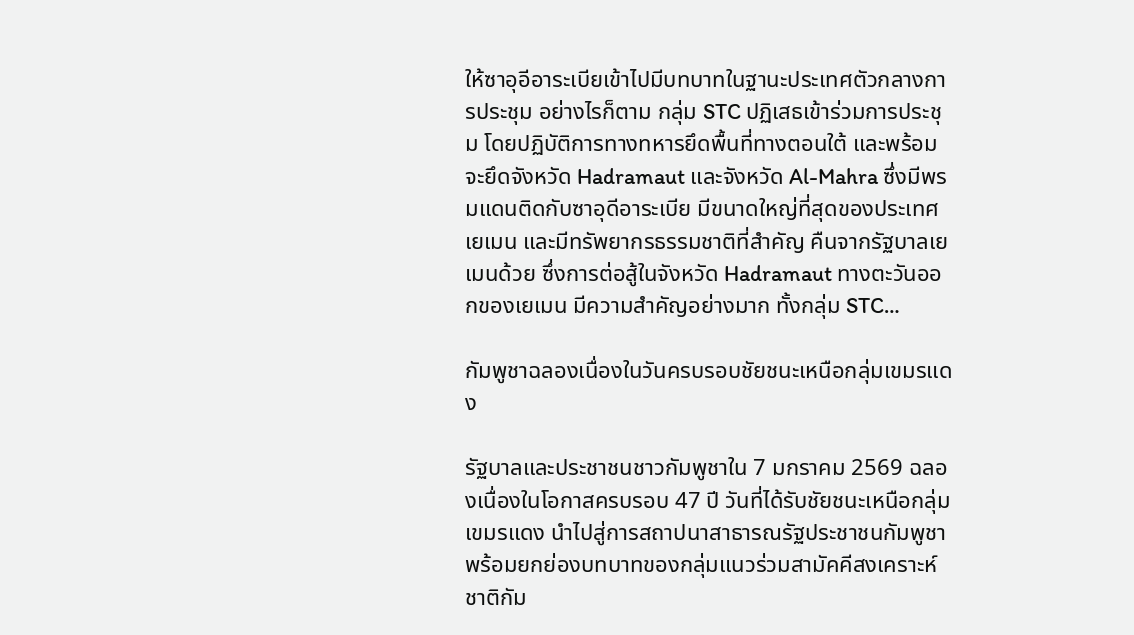ให้ซาอุอีอาระเบียเข้าไปมีบทบาทในฐานะประเทศตัวกลางการประชุม อย่างไรก็ตาม กลุ่ม STC ปฏิเสธเข้าร่วมการประชุม โดยปฏิบัติการทางทหารยึดพื้นที่ทางตอนใต้ และพร้อมจะยึดจังหวัด Hadramaut และจังหวัด Al-Mahra ซึ่งมีพรมแดนติดกับซาอุดีอาระเบีย มีขนาดใหญ่ที่สุดของประเทศเยเมน และมีทรัพยากรธรรมชาติที่สำคัญ คืนจากรัฐบาลเยเมนด้วย ซึ่งการต่อสู้ในจังหวัด Hadramaut ทางตะวันออกของเยเมน มีความสำคัญอย่างมาก ทั้งกลุ่ม STC…

กัมพูชาฉลองเนื่องในวันครบรอบชัยชนะเหนือกลุ่มเขมรแดง

รัฐบาลและประชาชนชาวกัมพูชาใน 7 มกราคม 2569 ฉลองเนื่องในโอกาสครบรอบ 47 ปี วันที่ได้รับชัยชนะเหนือกลุ่มเขมรแดง นำไปสู่การสถาปนาสาธารณรัฐประชาชนกัมพูชา พร้อมยกย่องบทบาทของกลุ่มแนวร่วมสามัคคีสงเคราะห์ชาติกัม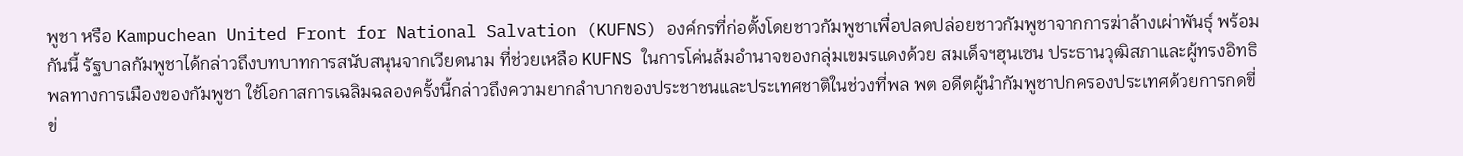พูชา หรือ Kampuchean United Front for National Salvation (KUFNS) องค์กรที่ก่อตั้งโดยชาวกัมพูชาเพื่อปลดปล่อยชาวกัมพูชาจากการฆ่าล้างเผ่าพันธุ์ พร้อมกันนี้ รัฐบาลกัมพูชาได้กล่าวถึงบทบาทการสนับสนุนจากเวียดนาม ที่ช่วยเหลือ KUFNS ในการโค่นล้มอำนาจของกลุ่มเขมรแดงด้วย สมเด็จฯฮุนเซน ประธานวุฒิสภาและผู้ทรงอิทธิพลทางการเมืองของกัมพูชา ใช้โอกาสการเฉลิมฉลองครั้งนี้กล่าวถึงความยากลำบากของประชาชนและประเทศชาติในช่วงที่พล พต อดีตผู้นำกัมพูชาปกครองประเทศด้วยการกดขี่ข่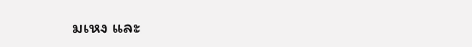มเหง และ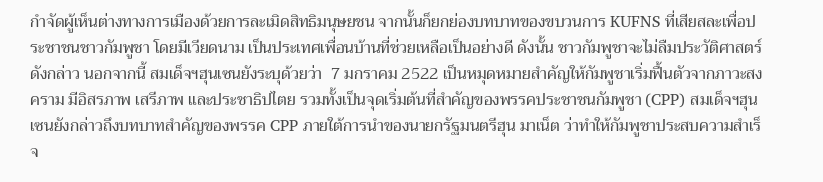กำจัดผู้เห็นต่างทางการเมืองด้วยการละเมิดสิทธิมนุษยชน จากนั้นก็ยกย่องบทบาทของขบวนการ KUFNS ที่เสียสละเพื่อประชาชนชาวกัมพูชา โดยมีเวียดนาม เป็นประเทศเพื่อนบ้านที่ช่วยเหลือเป็นอย่างดี ดังนั้น ชาวกัมพูชาจะไม่ลืมประวัติศาสตร์ดังกล่าว นอกจากนี้ สมเด็จฯฮุนเซนยังระบุด้วยว่า  7 มกราคม 2522 เป็นหมุดหมายสำคัญให้กัมพูชาเริ่มฟื้นตัวจากภาวะสงคราม มีอิสรภาพ เสรีภาพ และประชาธิปไตย รวมทั้งเป็นจุดเริ่มต้นที่สำคัญของพรรคประชาชนกัมพูชา (CPP) สมเด็จฯฮุนเซนยังกล่าวถึงบทบาทสำคัญของพรรค CPP ภายใต้การนำของนายกรัฐมนตรีฮุน มาเน็ต ว่าทำให้กัมพูชาประสบความสำเร็จ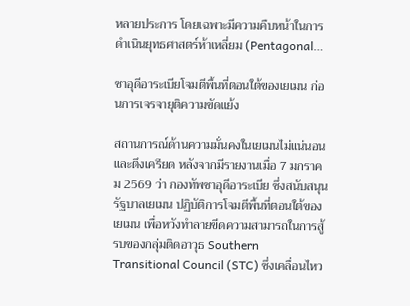หลายประการ โดยเฉพาะมีความคืบหน้าในการดำเนินยุทธศาสตร์ห้าเหลี่ยม (Pentagonal…

ซาอุดีอาระเบียโจมตีพื้นที่ตอนใต้ของเยเมน ก่อนการเจรจายุติความขัดแย้ง

สถานการณ์ด้านความมั่นคงในเยเมนไม่แน่นอนและตึงเครียด หลังจากมีรายงานเมื่อ 7 มกราคม 2569 ว่า กองทัพซาอุดีอาระเบีย ซึ่งสนับสนุนรัฐบาลเยเมน ปฏิบัติการโจมตีพื้นที่ตอนใต้ของเยเมน เพื่อหวังทำลายขีดความสามารถในการสู้รบของกลุ่มติดอาวุธ Southern Transitional Council (STC) ซึ่งเคลื่อนไหว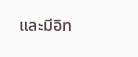และมีอิท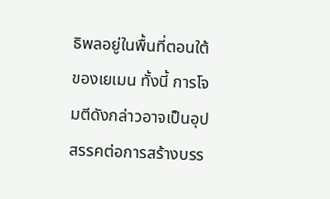ธิพลอยู่ในพื้นที่ตอนใต้ของเยเมน ทั้งนี้ การโจมตีดังกล่าวอาจเป็นอุปสรรคต่อการสร้างบรร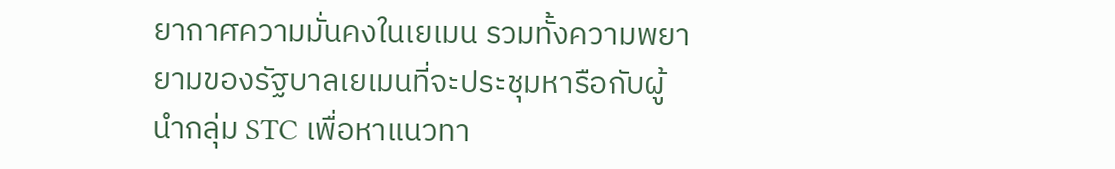ยากาศความมั่นคงในเยเมน รวมทั้งความพยายามของรัฐบาลเยเมนที่จะประชุมหารือกับผู้นำกลุ่ม STC เพื่อหาแนวทา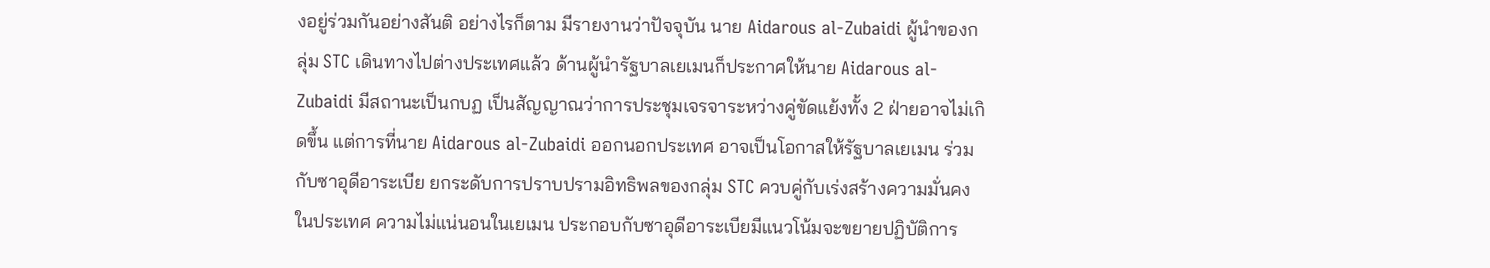งอยู่ร่วมกันอย่างสันติ อย่างไรก็ตาม มีรายงานว่าปัจจุบัน นาย Aidarous al-Zubaidi ผู้นำของกลุ่ม STC เดินทางไปต่างประเทศแล้ว ด้านผู้นำรัฐบาลเยเมนก็ประกาศให้นาย Aidarous al-Zubaidi มีสถานะเป็นกบฏ เป็นสัญญาณว่าการประชุมเจรจาระหว่างคู่ขัดแย้งทั้ง 2 ฝ่ายอาจไม่เกิดขึ้น แต่การที่นาย Aidarous al-Zubaidi ออกนอกประเทศ อาจเป็นโอกาสให้รัฐบาลเยเมน ร่วมกับซาอุดีอาระเบีย ยกระดับการปราบปรามอิทธิพลของกลุ่ม STC ควบคู่กับเร่งสร้างความมั่นคงในประเทศ ความไม่แน่นอนในเยเมน ประกอบกับซาอุดีอาระเบียมีแนวโน้มจะขยายปฏิบัติการ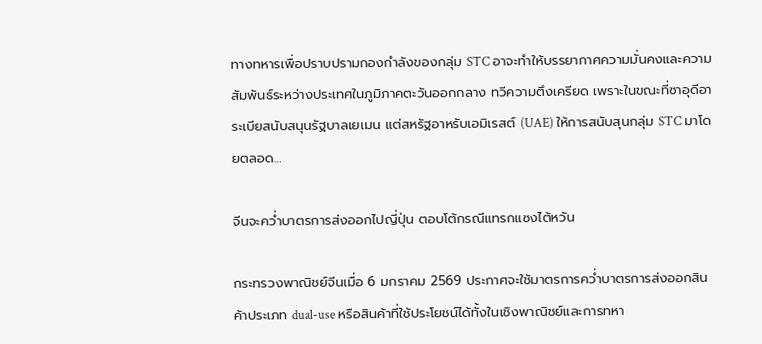ทางทหารเพื่อปราบปรามกองกำลังของกลุ่ม STC อาจะทำให้บรรยากาศความมั่นคงและความสัมพันธ์ระหว่างประเทศในภูมิภาคตะวันออกกลาง ทวีความตึงเครียด เพราะในขณะที่ซาอุดีอาระเบียสนับสนุนรัฐบาลเยเมน แต่สหรัฐอาหรับเอมิเรสต์ (UAE) ให้การสนับสุนกลุ่ม STC มาโดยตลอด…

จีนจะคว่ำบาตรการส่งออกไปญี่ปุ่น ตอบโต้กรณีแทรกแซงไต้หวัน

กระทรวงพาณิชย์จีนเมื่อ 6 มกราคม 2569 ประกาศจะใช้มาตรการคว่ำบาตรการส่งออกสินค้าประเภท dual-use หรือสินค้าที่ใช้ประโยชน์ได้ทั้งในเชิงพาณิชย์และการทหา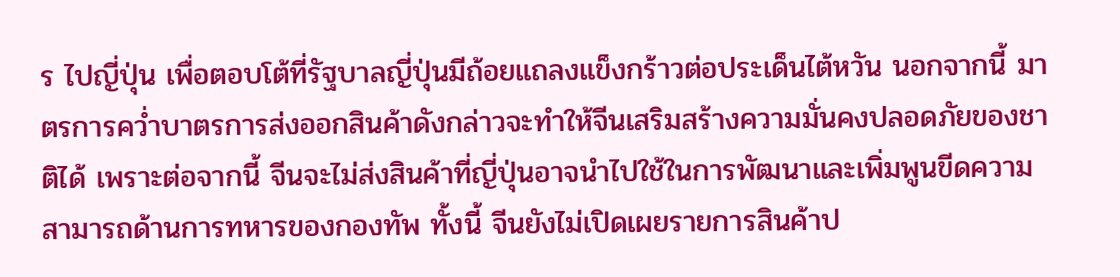ร ไปญี่ปุ่น เพื่อตอบโต้ที่รัฐบาลญี่ปุ่นมีถ้อยแถลงแข็งกร้าวต่อประเด็นไต้หวัน นอกจากนี้ มาตรการคว่ำบาตรการส่งออกสินค้าดังกล่าวจะทำให้จีนเสริมสร้างความมั่นคงปลอดภัยของชาติได้ เพราะต่อจากนี้ จีนจะไม่ส่งสินค้าที่ญี่ปุ่นอาจนำไปใช้ในการพัฒนาและเพิ่มพูนขีดความสามารถด้านการทหารของกองทัพ ทั้งนี้ จีนยังไม่เปิดเผยรายการสินค้าป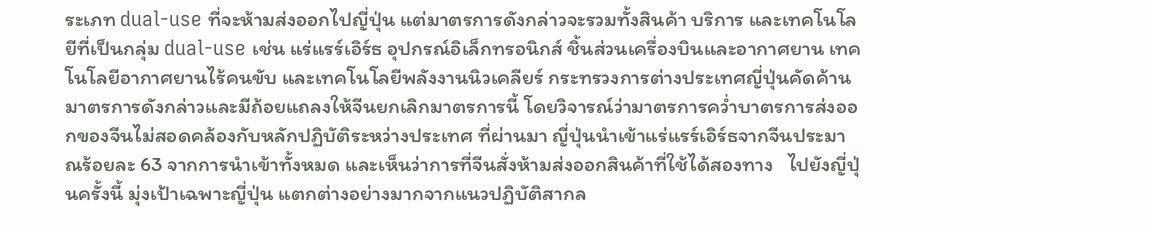ระเภท dual-use ที่จะห้ามส่งออกไปญี่ปุ่น แต่มาตรการดังกล่าวจะรวมทั้งสินค้า บริการ และเทคโนโลยีที่เป็นกลุ่ม dual-use เช่น แร่แรร์เอิร์ธ อุปกรณ์อิเล็กทรอนิกส์ ชิ้นส่วนเครื่องบินและอากาศยาน เทคโนโลยีอากาศยานไร้คนขับ และเทคโนโลยีพลังงานนิวเคลียร์ กระทรวงการต่างประเทศญี่ปุ่นคัดค้านมาตรการดังกล่าวและมีถ้อยแถลงให้จีนยกเลิกมาตรการนี้ โดยวิจารณ์ว่ามาตรการคว่ำบาตรการส่งออกของจีนไม่สอดคล้องกับหลักปฏิบัติระหว่างประเทศ ที่ผ่านมา ญี่ปุ่นนำเข้าแร่แรร์เอิร์ธจากจีนประมาณร้อยละ 63 จากการนำเข้าทั้งหมด และเห็นว่าการที่จีนสั่งห้ามส่งออกสินค้าที่ใช้ได้สองทาง   ไปยังญี่ปุ่นครั้งนี้ มุ่งเป้าเฉพาะญี่ปุ่น แตกต่างอย่างมากจากแนวปฏิบัติสากล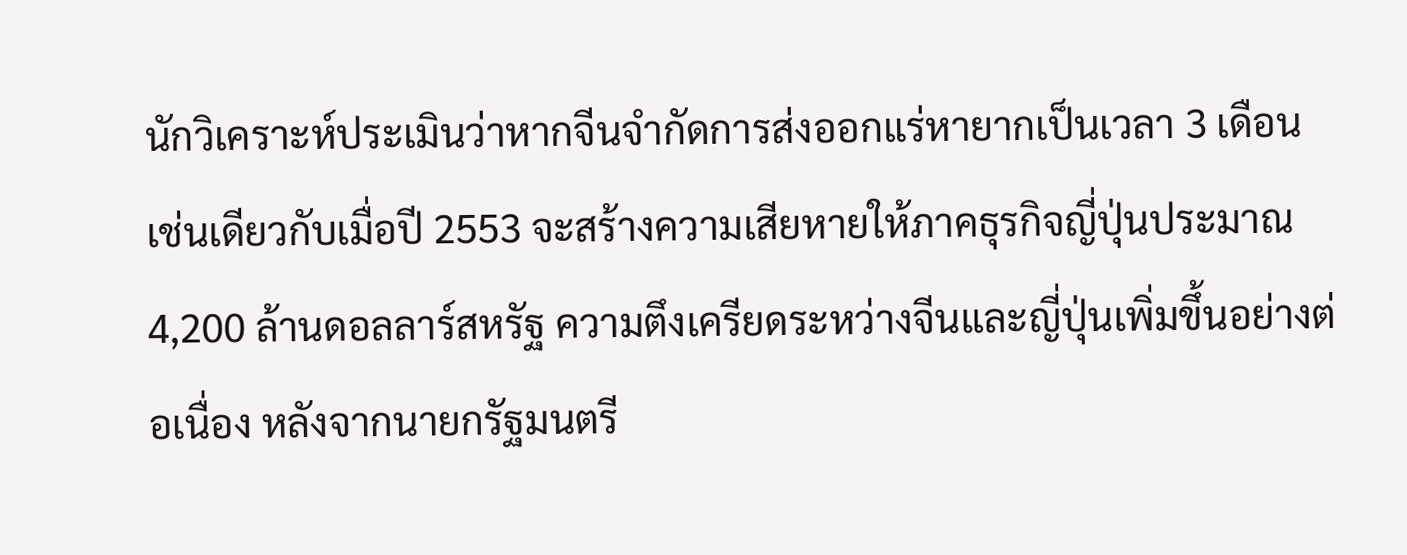นักวิเคราะห์ประเมินว่าหากจีนจำกัดการส่งออกแร่หายากเป็นเวลา 3 เดือน เช่นเดียวกับเมื่อปี 2553 จะสร้างความเสียหายให้ภาคธุรกิจญี่ปุ่นประมาณ 4,200 ล้านดอลลาร์สหรัฐ ความตึงเครียดระหว่างจีนและญี่ปุ่นเพิ่มขึ้นอย่างต่อเนื่อง หลังจากนายกรัฐมนตรี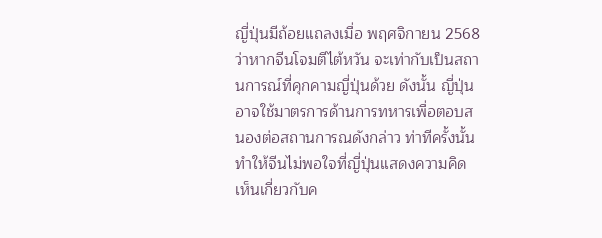ญี่ปุ่นมีถ้อยแถลงเมื่อ พฤศจิกายน 2568 ว่าหากจีนโจมตีไต้หวัน จะเท่ากับเป็นสถานการณ์ที่คุกคามญี่ปุ่นด้วย ดังนั้น ญี่ปุ่นอาจใช้มาตรการด้านการทหารเพื่อตอบสนองต่อสถานการณดังกล่าว ท่าทีครั้งนั้นทำให้จีนไม่พอใจที่ญี่ปุ่นแสดงความคิดเห็นเกี่ยวกับค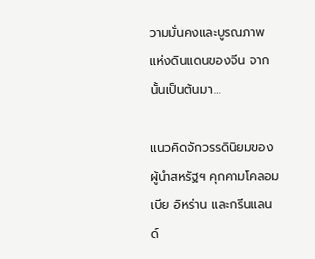วามมั่นคงและบูรณภาพแห่งดินแดนของจีน จากนั้นเป็นต้นมา…

แนวคิดจักวรรดินิยมของผู้นำสหรัฐฯ คุกคามโคลอมเบีย อิหร่าน และกรีนแลนด์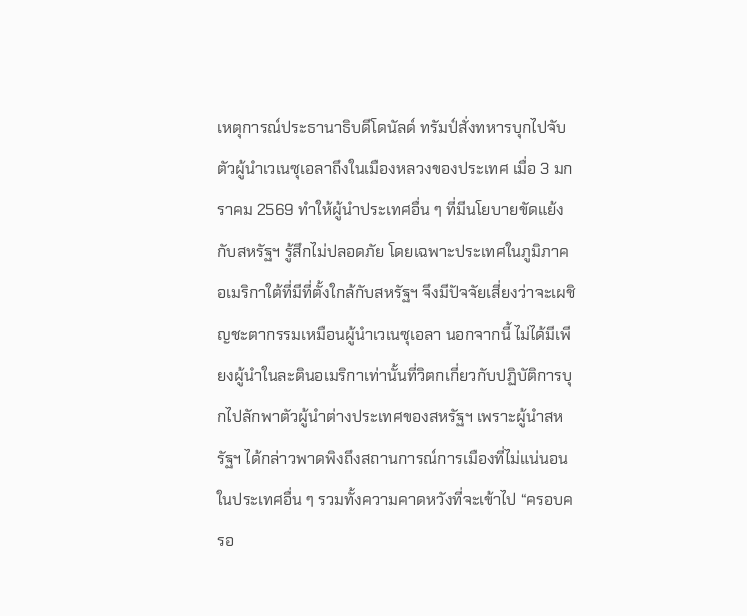เหตุการณ์ประธานาธิบดีโดนัลด์ ทรัมป์สั่งทหารบุกไปจับตัวผู้นำเวเนซุเอลาถึงในเมืองหลวงของประเทศ เมื่อ 3 มกราคม 2569 ทำให้ผู้นำประเทศอื่น ๆ ที่มีนโยบายขัดแย้งกับสหรัฐฯ รู้สึกไม่ปลอดภัย โดยเฉพาะประเทศในภูมิภาคอเมริกาใต้ที่มีที่ตั้งใกล้กับสหรัฐฯ จึงมีปัจจัยเสี่ยงว่าจะเผชิญชะตากรรมเหมือนผู้นำเวเนซุเอลา นอกจากนี้ ไม่ได้มีเพียงผู้นำในละตินอเมริกาเท่านั้นที่วิตกเกี่ยวกับปฏิบัติการบุกไปลักพาตัวผู้นำต่างประเทศของสหรัฐฯ เพราะผู้นำสหรัฐฯ ได้กล่าวพาดพิงถึงสถานการณ์การเมืองที่ไม่แน่นอนในประเทศอื่น ๆ รวมทั้งความคาดหวังที่จะเข้าไป “ครอบครอ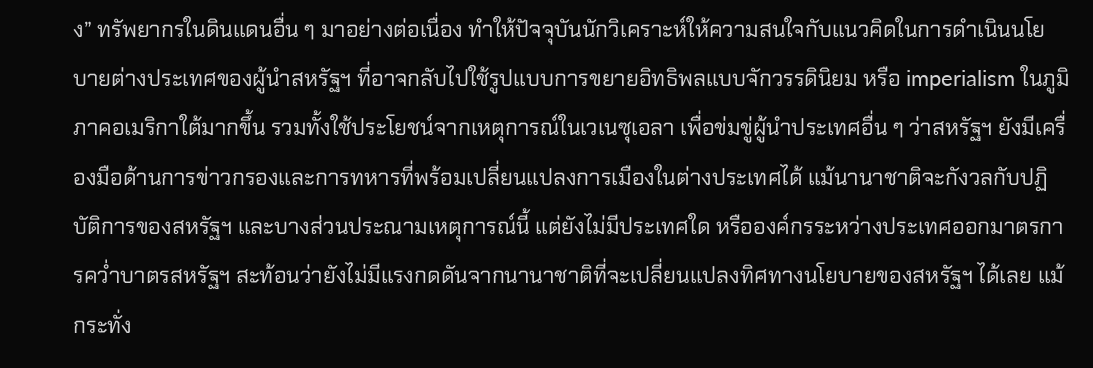ง” ทรัพยากรในดินแดนอื่น ๆ มาอย่างต่อเนื่อง ทำให้ปัจจุบันนักวิเคราะห์ให้ความสนใจกับแนวคิดในการดำเนินนโยบายต่างประเทศของผู้นำสหรัฐฯ ที่อาจกลับไปใช้รูปแบบการขยายอิทธิพลแบบจักวรรดินิยม หรือ imperialism ในภูมิภาคอเมริกาใต้มากขึ้น รวมทั้งใช้ประโยชน์จากเหตุการณ์ในเวเนซุเอลา เพื่อข่มขู่ผู้นำประเทศอื่น ๆ ว่าสหรัฐฯ ยังมีเครื่องมือด้านการข่าวกรองและการทหารที่พร้อมเปลี่ยนแปลงการเมืองในต่างประเทศได้ แม้นานาชาติจะกังวลกับปฏิบัติการของสหรัฐฯ และบางส่วนประณามเหตุการณ์นี้ แต่ยังไม่มีประเทศใด หรือองค์กรระหว่างประเทศออกมาตรการคว่ำบาตรสหรัฐฯ สะท้อนว่ายังไม่มีแรงกดดันจากนานาชาติที่จะเปลี่ยนแปลงทิศทางนโยบายของสหรัฐฯ ได้เลย แม้กระทั่ง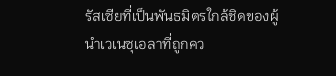รัสเซียที่เป็นพันธมิตรใกล้ชิดของผู้นำเวเนซุเอลาที่ถูกคว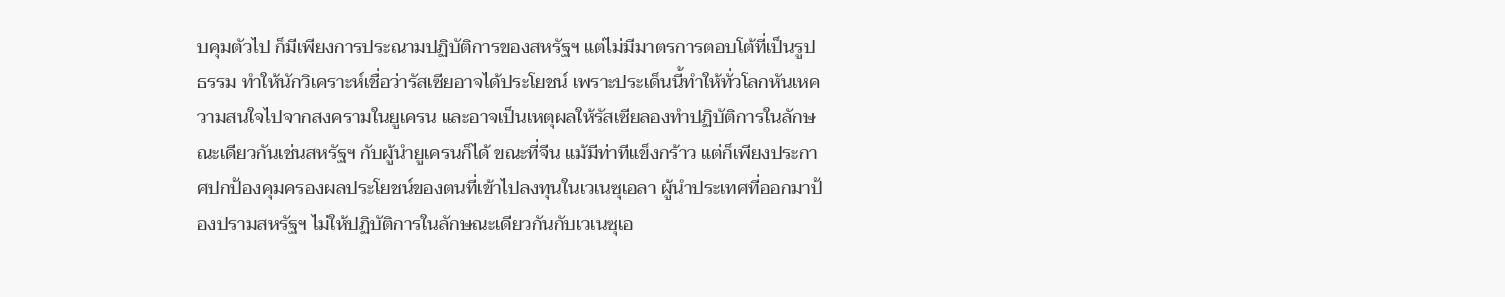บคุมตัวไป ก็มีเพียงการประณามปฏิบัติการของสหรัฐฯ แต่ไม่มีมาตรการตอบโต้ที่เป็นรูปธรรม ทำให้นักวิเคราะห์เชื่อว่ารัสเซียอาจได้ประโยชน์ เพราะประเด็นนี้ทำให้ทั่วโลกหันเหความสนใจไปจากสงครามในยูเครน และอาจเป็นเหตุผลให้รัสเซียลองทำปฏิบัติการในลักษณะเดียวกันเช่นสหรัฐฯ กับผู้นำยูเครนก็ได้ ขณะที่จีน แม้มีท่าทีแข็งกร้าว แต่ก็เพียงประกาศปกป้องคุมครองผลประโยชน์ของตนที่เข้าไปลงทุนในเวเนซุเอลา ผู้นำประเทศที่ออกมาป้องปรามสหรัฐฯ ไม่ให้ปฏิบัติการในลักษณะเดียวกันกับเวเนซุเอ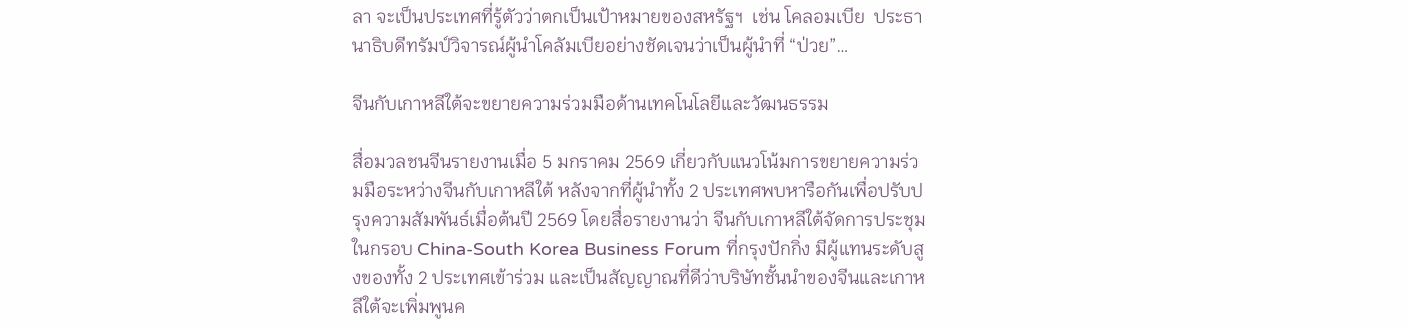ลา จะเป็นประเทศที่รู้ตัวว่าตกเป็นเป้าหมายของสหรัฐฯ  เช่น โคลอมเบีย  ประธานาธิบดีทรัมป์วิจารณ์ผู้นำโคลัมเบียอย่างชัดเจนว่าเป็นผู้นำที่ “ป่วย”…

จีนกับเกาหลีใต้จะขยายความร่วมมือด้านเทคโนโลยีและวัฒนธรรม

สื่อมวลชนจีนรายงานเมื่อ 5 มกราคม 2569 เกี่ยวกับแนวโน้มการขยายความร่วมมือระหว่างจีนกับเกาหลีใต้ หลังจากที่ผู้นำทั้ง 2 ประเทศพบหารือกันเพื่อปรับปรุงความสัมพันธ์เมื่อต้นปี 2569 โดยสื่อรายงานว่า จีนกับเกาหลีใต้จัดการประชุมในกรอบ China-South Korea Business Forum ที่กรุงปักกิ่ง มีผู้แทนระดับสูงของทั้ง 2 ประเทศเข้าร่วม และเป็นสัญญาณที่ดีว่าบริษัทชั้นนำของจีนและเกาหลีใต้จะเพิ่มพูนค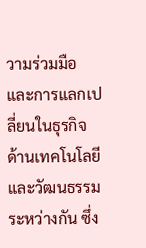วามร่วมมือและการแลกเปลี่ยนในธุรกิจด้านเทคโนโลยี และวัฒนธรรมระหว่างกัน ซึ่ง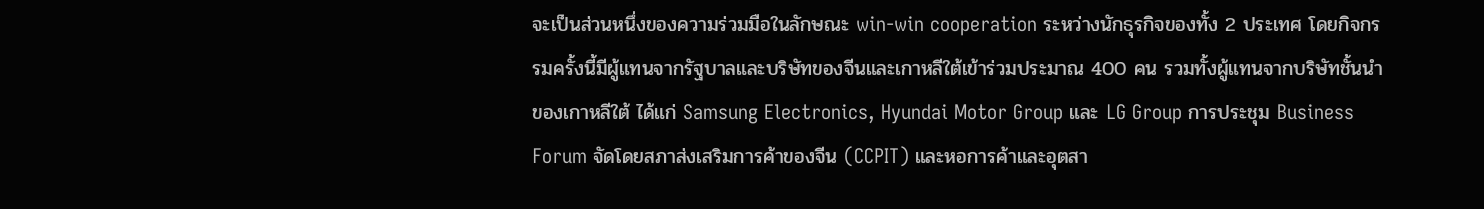จะเป็นส่วนหนึ่งของความร่วมมือในลักษณะ win-win cooperation ระหว่างนักธุรกิจของทั้ง 2 ประเทศ โดยกิจกรรมครั้งนี้มีผู้แทนจากรัฐบาลและบริษัทของจีนและเกาหลีใต้เข้าร่วมประมาณ 400 คน รวมทั้งผู้แทนจากบริษัทชั้นนำของเกาหลีใต้ ได้แก่ Samsung Electronics, Hyundai Motor Group และ LG Group การประชุม Business Forum จัดโดยสภาส่งเสริมการค้าของจีน (CCPIT) และหอการค้าและอุตสา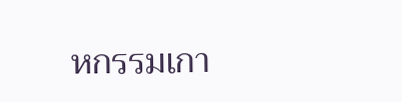หกรรมเกา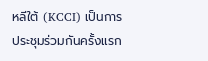หลีใต้ (KCCI) เป็นการประชุมร่วมกันครั้งแรก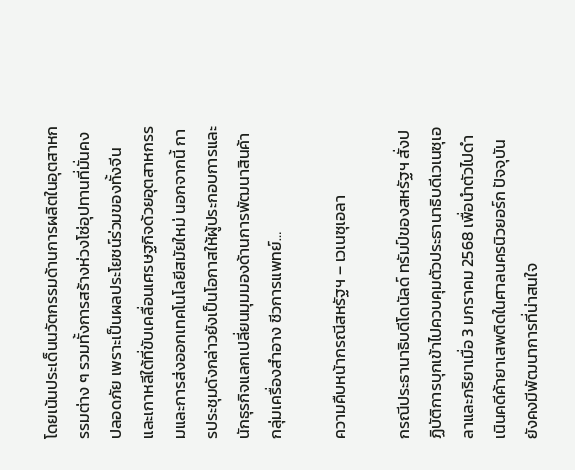โดยเน้นประเด็นนวัตกรรมด้านการผลิตในอุตสาหกรรมต่าง ๆ รวมทั้งการสร้างห่วงโซ่อุปทานที่มั่นคงปลอดภัย เพราะเป็นผลประโยชน์ร่วมของทั้งจีนและเกาหลีใต้ที่ขับเคลื่อนเศรษฐกิจด้วยอุตสาหกรรมและการส่งออกเทคโนโลยีสมัยใหม่ นอกจากนี้ การประชุมดังกล่าวยังเป็นโอกาสให้ผู้ประกอบการและนักธุรกิจแลกเปลี่ยนมุมมองด้านการพัฒนาสินค้ากลุ่มเครื่องสำอาง ชีวการแพทย์…

ความคืบหน้ากรณีสหรัฐฯ – เวเนซุเอลา

กรณีประธานาธิบดีโดนัลด์ ทรัมป์ของสหรัฐฯ สั่งปฏิบัติการบุกเข้าไปควบคุมตัวประธานาธิบดีเวเนซุเอลาและภริยาเมื่อ 3 มกราคม 2568 เพื่อนำตัวไปดำเนินคดีค้ายาเสพติดในศาลนครนิวยอร์ก ปัจจุบันยังคงมีพัฒนาการที่น่าสนใจ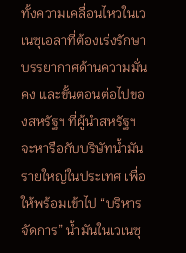ทั้งความเคลื่อนไหวในเวเนซุเอลาที่ต้องเร่งรักษาบรรยากาศด้านความมั่นคง และขั้นตอนต่อไปของสหรัฐฯ ที่ผู้นำสหรัฐฯ จะหารือกับบริษัทน้ำมันรายใหญ่ในประเทศ เพื่อให้พร้อมเข้าไป “บริหารจัดการ” น้ำมันในเวเนซุ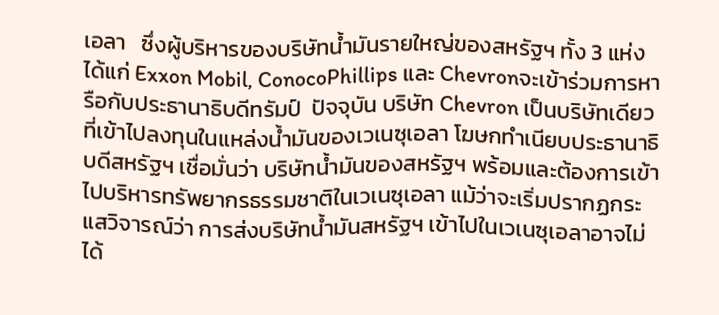เอลา   ซึ่งผู้บริหารของบริษัทน้ำมันรายใหญ่ของสหรัฐฯ ทั้ง 3 แห่ง ได้แก่ Exxon Mobil, ConocoPhillips และ Chevronจะเข้าร่วมการหารือกับประธานาธิบดีทรัมป์  ปัจจุบัน บริษัท Chevron เป็นบริษัทเดียวที่เข้าไปลงทุนในแหล่งน้ำมันของเวเนซุเอลา โฆษกทำเนียบประธานาธิบดีสหรัฐฯ เชื่อมั่นว่า บริษัทน้ำมันของสหรัฐฯ พร้อมและต้องการเข้าไปบริหารทรัพยากรธรรมชาติในเวเนซุเอลา แม้ว่าจะเริ่มปรากฏกระแสวิจารณ์ว่า การส่งบริษัทน้ำมันสหรัฐฯ เข้าไปในเวเนซุเอลาอาจไม่ได้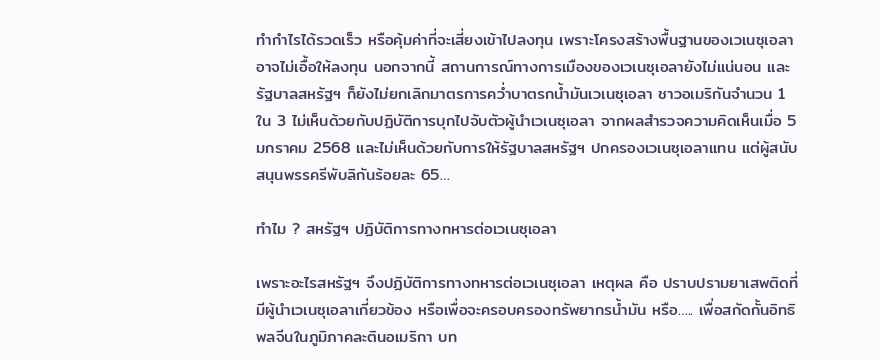ทำกำไรได้รวดเร็ว หรือคุ้มค่าที่จะเสี่ยงเข้าไปลงทุน เพราะโครงสร้างพื้นฐานของเวเนซุเอลาอาจไม่เอื้อให้ลงทุน นอกจากนี้ สถานการณ์ทางการเมืองของเวเนซุเอลายังไม่แน่นอน และรัฐบาลสหรัฐฯ ก็ยังไม่ยกเลิกมาตรการคว่ำบาตรกน้ำมันเวเนซุเอลา ชาวอเมริกันจำนวน 1 ใน 3 ไม่เห็นด้วยกับปฏิบัติการบุกไปจับตัวผู้นำเวเนซุเอลา จากผลสำรวจความคิดเห็นเมื่อ 5 มกราคม 2568 และไม่เห็นด้วยกับการให้รัฐบาลสหรัฐฯ ปกครองเวเนซุเอลาแทน แต่ผู้สนับสนุนพรรครีพับลิกันร้อยละ 65…

ทำไม ? สหรัฐฯ ปฏิบัติการทางทหารต่อเวเนซุเอลา

เพราะอะไรสหรัฐฯ จึงปฏิบัติการทางทหารต่อเวเนซุเอลา เหตุผล คือ ปราบปรามยาเสพติดที่มีผู้นำเวเนซุเอลาเกี่ยวข้อง หรือเพื่อจะครอบครองทรัพยากรน้ำมัน หรือ….. เพื่อสกัดกั้นอิทธิพลจีนในภูมิภาคละตินอเมริกา บท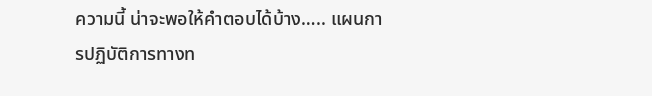ความนี้ น่าจะพอให้คำตอบได้บ้าง….. แผนการปฏิบัติการทางท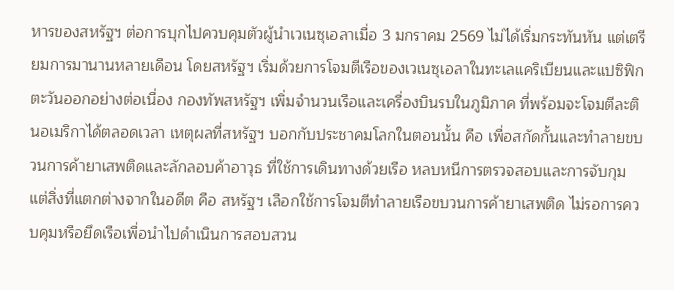หารของสหรัฐฯ ต่อการบุกไปควบคุมตัวผู้นำเวเนซุเอลาเมื่อ 3 มกราคม 2569 ไม่ได้เริ่มกระทันหัน แต่เตรียมการมานานหลายเดือน โดยสหรัฐฯ เริ่มด้วยการโจมตีเรือของเวเนซุเอลาในทะเลแคริเบียนและแปซิฟิกตะวันออกอย่างต่อเนื่อง กองทัพสหรัฐฯ เพิ่มจำนวนเรือและเครื่องบินรบในภูมิภาค ที่พร้อมจะโจมตีละตินอเมริกาได้ตลอดเวลา เหตุผลที่สหรัฐฯ บอกกับประชาคมโลกในตอนนั้น คือ เพื่อสกัดกั้นและทำลายขบวนการค้ายาเสพติดและลักลอบค้าอาวุธ ที่ใช้การเดินทางด้วยเรือ หลบหนีการตรวจสอบและการจับกุม แต่สิ่งที่แตกต่างจากในอดีต คือ สหรัฐฯ เลือกใช้การโจมตีทำลายเรือขบวนการค้ายาเสพติด ไม่รอการควบคุมหรือยึดเรือเพื่อนำไปดำเนินการสอบสวน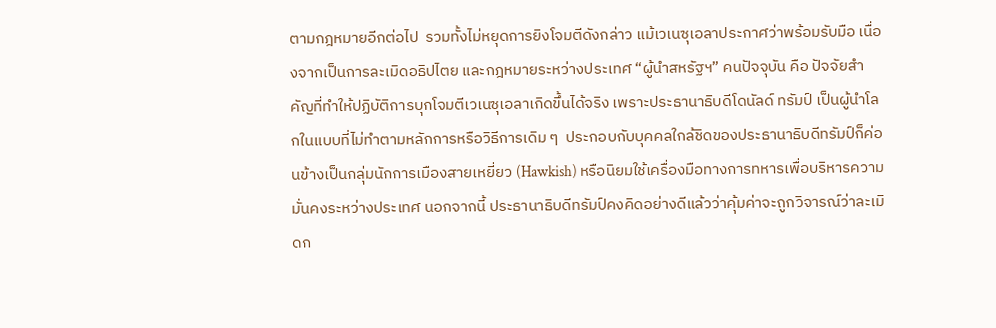ตามกฎหมายอีกต่อไป  รวมทั้งไม่หยุดการยิงโจมตีดังกล่าว แม้เวเนซุเอลาประกาศว่าพร้อมรับมือ เนื่องจากเป็นการละเมิดอธิปไตย และกฎหมายระหว่างประเทศ “ผู้นำสหรัฐฯ” คนปัจจุบัน คือ ปัจจัยสำคัญที่ทำให้ปฏิบัติการบุกโจมตีเวเนซุเอลาเกิดขึ้นได้จริง เพราะประธานาธิบดีโดนัลด์ ทรัมป์ เป็นผู้นำโลกในแบบที่ไม่ทำตามหลักการหรือวิธีการเดิม ๆ  ประกอบกับบุคคลใกล้ชิดของประธานาธิบดีทรัมป์ก็ค่อนข้างเป็นกลุ่มนักการเมืองสายเหยี่ยว (Hawkish) หรือนิยมใช้เครื่องมือทางการทหารเพื่อบริหารความมั่นคงระหว่างประเทศ นอกจากนี้ ประธานาธิบดีทรัมป์คงคิดอย่างดีแล้วว่าคุ้มค่าจะถูกวิจารณ์ว่าละเมิดก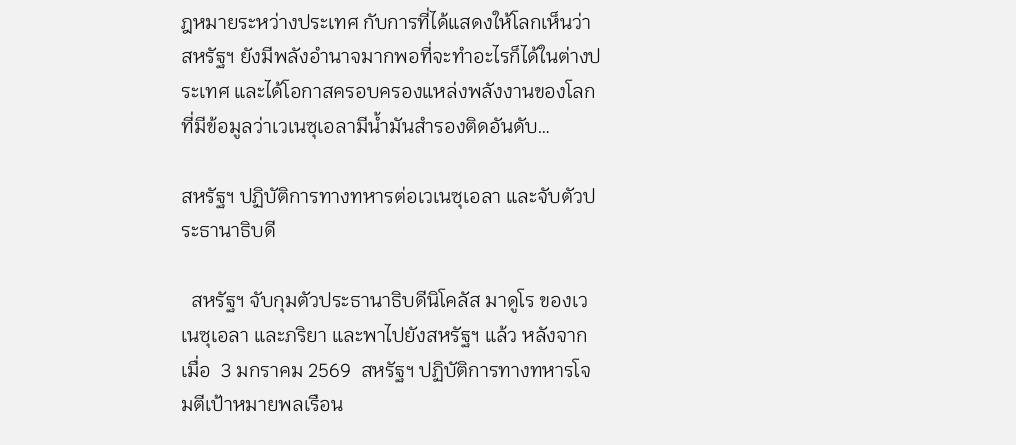ฎหมายระหว่างประเทศ กับการที่ได้แสดงให้โลกเห็นว่า สหรัฐฯ ยังมีพลังอำนาจมากพอที่จะทำอะไรก็ได้ในต่างประเทศ และได้โอกาสครอบครองแหล่งพลังงานของโลก ที่มีข้อมูลว่าเวเนซุเอลามีน้ำมันสำรองติดอันดับ…

สหรัฐฯ ปฏิบัติการทางทหารต่อเวเนซุเอลา และจับตัวประธานาธิบดี

  สหรัฐฯ จับกุมตัวประธานาธิบดีนิโคลัส มาดูโร ของเวเนซุเอลา และภริยา และพาไปยังสหรัฐฯ แล้ว หลังจากเมื่อ  3 มกราคม 2569  สหรัฐฯ ปฏิบัติการทางทหารโจมตีเป้าหมายพลเรือน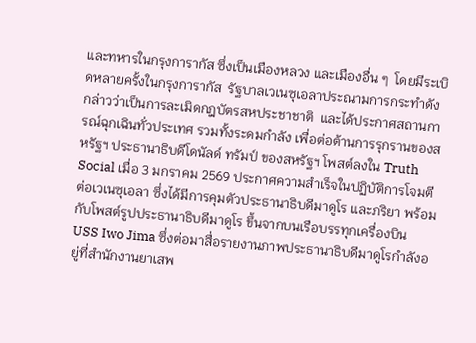และทหารในกรุงการากัส ซึ่งเป็นเมืองหลวง และเมืองอื่น ๆ  โดยมีระเบิดหลายครั้งในกรุงการากัส  รัฐบาลเวเนซุเอลาประณามการกระทำดังกล่าวว่าเป็นการละเมิดกฎบัตรสหประชาชาติ  และได้ประกาศสถานการณ์ฉุกเฉินทั่วประเทศ รวมทั้งระดมกำลัง เพื่อต่อต้านการรุกรานของสหรัฐฯ ประธานาธิบดีโดนัลด์ ทรัมป์ ของสหรัฐฯ โพสต์ลงใน Truth Social เมื่อ 3 มกราคม 2569 ประกาศความสำเร็จในปฏิบัติการโจมตีต่อเวเนซุเอลา ซึ่งได้มีการคุมตัวประธานาธิบดีมาดูโร และภริยา พร้อมกับโพสต์รูปประธานาธิบดีมาดูโร ขึ้นจากบนเรือบรรทุกเครื่องบิน USS Iwo Jima ซึ่งต่อมาสื่อรายงานภาพประธานาธิบดีมาดูโรกำลังอยู่ที่สำนักงานยาเสพ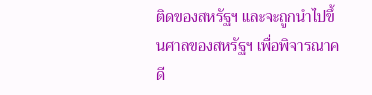ติดของสหรัฐฯ และจะถูกนำไปขึ้นศาลของสหรัฐฯ เพื่อพิจารณาคดี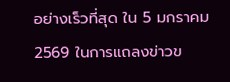อย่างเร็วที่สุด ใน 5 มกราคม 2569 ในการแถลงข่าวข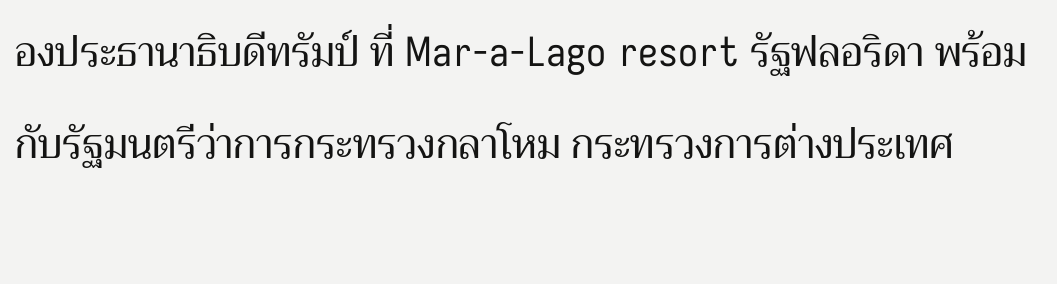องประธานาธิบดีทรัมป์ ที่ Mar-a-Lago resort รัฐฟลอริดา พร้อมกับรัฐมนตรีว่าการกระทรวงกลาโหม กระทรวงการต่างประเทศ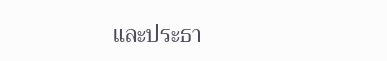และประธา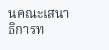นคณะเสนาธิการท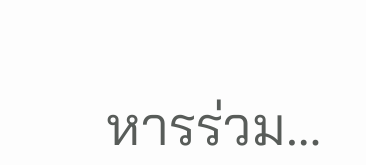หารร่วม…